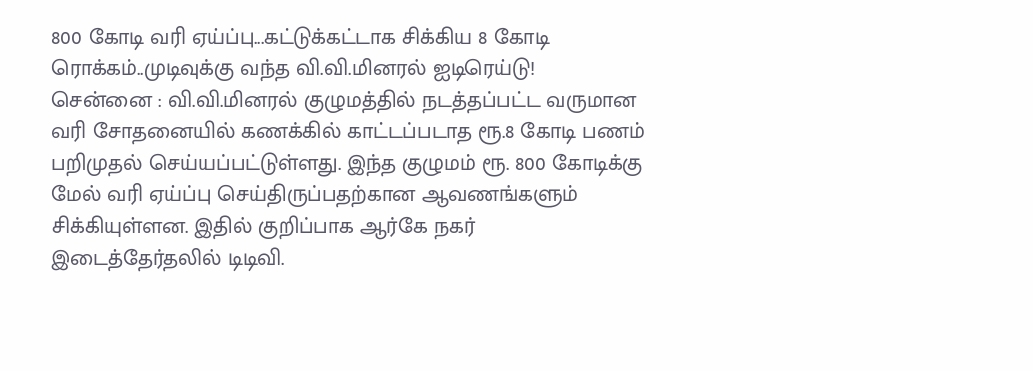800 கோடி வரி ஏய்ப்பு...கட்டுக்கட்டாக சிக்கிய 8 கோடி ரொக்கம்..முடிவுக்கு வந்த வி.வி.மினரல் ஐடிரெய்டு!
சென்னை : வி.வி.மினரல் குழுமத்தில் நடத்தப்பட்ட வருமான வரி சோதனையில் கணக்கில் காட்டப்படாத ரூ.8 கோடி பணம் பறிமுதல் செய்யப்பட்டுள்ளது. இந்த குழுமம் ரூ. 800 கோடிக்கு மேல் வரி ஏய்ப்பு செய்திருப்பதற்கான ஆவணங்களும் சிக்கியுள்ளன. இதில் குறிப்பாக ஆர்கே நகர் இடைத்தேர்தலில் டிடிவி.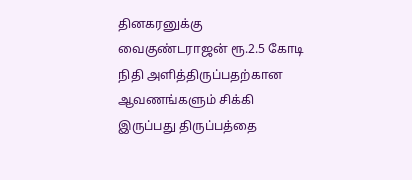தினகரனுக்கு வைகுண்டராஜன் ரூ.2.5 கோடி நிதி அளித்திருப்பதற்கான ஆவணங்களும் சிக்கி இருப்பது திருப்பத்தை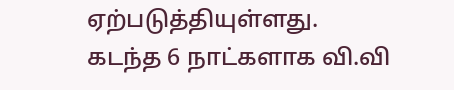ஏற்படுத்தியுள்ளது.
கடந்த 6 நாட்களாக வி.வி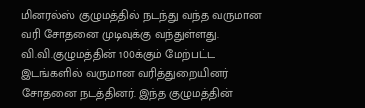மினரல்ஸ் குழுமத்தில் நடந்து வந்த வருமான வரி சோதனை முடிவுக்கு வந்துள்ளது. வி.வி.குழுமத்தின் 100க்கும் மேற்பட்ட இடங்களில் வருமான வரித்துறையினர் சோதனை நடத்தினர். இந்த குழுமத்தின்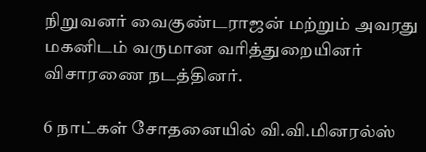நிறுவனர் வைகுண்டராஜன் மற்றும் அவரது மகனிடம் வருமான வரித்துறையினர் விசாரணை நடத்தினர்.

6 நாட்கள் சோதனையில் வி.வி.மினரல்ஸ்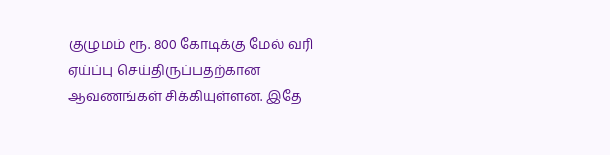குழுமம் ரூ. 800 கோடிக்கு மேல் வரி ஏய்ப்பு செய்திருப்பதற்கான ஆவணங்கள் சிக்கியுள்ளன. இதே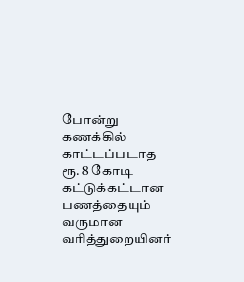போன்று கணக்கில் காட்டப்படாத ரூ. 8 கோடி கட்டுக்கட்டான பணத்தையும் வருமான வரித்துறையினர்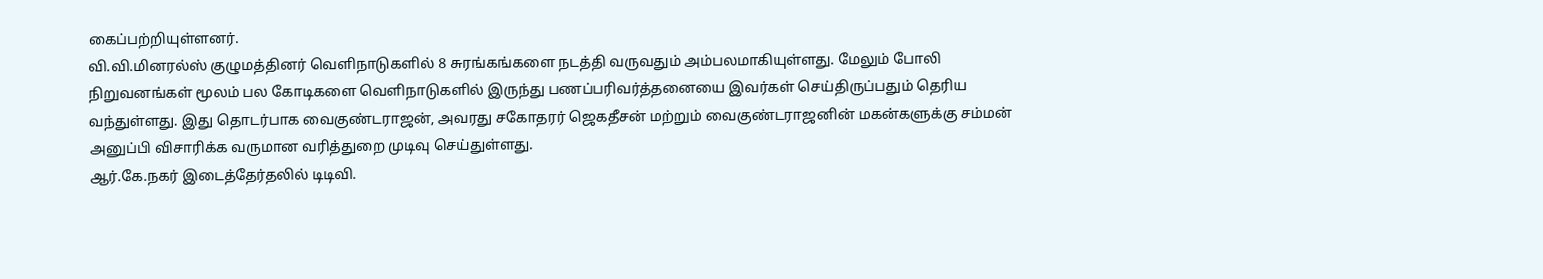கைப்பற்றியுள்ளனர்.
வி.வி.மினரல்ஸ் குழுமத்தினர் வெளிநாடுகளில் 8 சுரங்கங்களை நடத்தி வருவதும் அம்பலமாகியுள்ளது. மேலும் போலி நிறுவனங்கள் மூலம் பல கோடிகளை வெளிநாடுகளில் இருந்து பணப்பரிவர்த்தனையை இவர்கள் செய்திருப்பதும் தெரிய வந்துள்ளது. இது தொடர்பாக வைகுண்டராஜன், அவரது சகோதரர் ஜெகதீசன் மற்றும் வைகுண்டராஜனின் மகன்களுக்கு சம்மன் அனுப்பி விசாரிக்க வருமான வரித்துறை முடிவு செய்துள்ளது.
ஆர்.கே.நகர் இடைத்தேர்தலில் டிடிவி.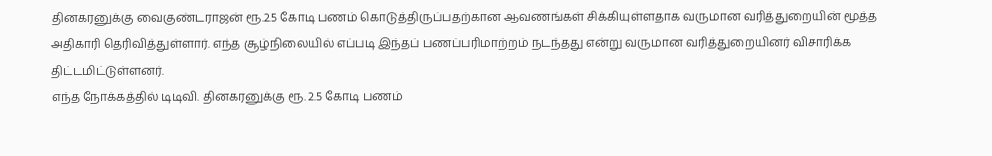தினகரனுக்கு வைகுண்டராஜன் ரூ.2.5 கோடி பணம் கொடுத்திருப்பதற்கான ஆவணங்கள் சிக்கியுள்ளதாக வருமான வரித்துறையின் மூத்த அதிகாரி தெரிவித்துள்ளார். எந்த சூழ்நிலையில் எப்படி இந்தப் பணப்பரிமாற்றம் நடந்தது என்று வருமான வரித்துறையினர் விசாரிக்க திட்டமிட்டுள்ளனர்.
எந்த நோக்கத்தில் டிடிவி. தினகரனுக்கு ரூ. 2.5 கோடி பணம்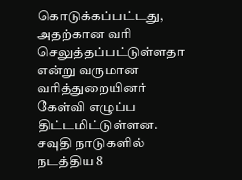கொடுக்கப்பட்டது, அதற்கான வரி செலுத்தப்பட்டுள்ளதா என்று வருமான வரித்துறையினர் கேள்வி எழுப்ப திட்டமிட்டுள்ளன. சவுதி நாடுகளில் நடத்திய 8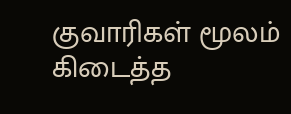குவாரிகள் மூலம் கிடைத்த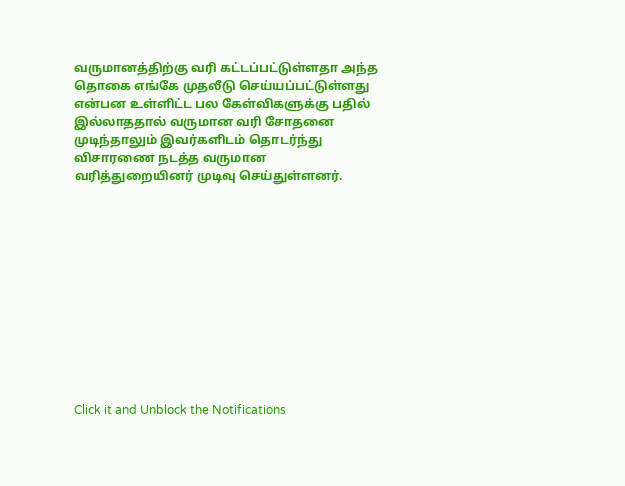வருமானத்திற்கு வரி கட்டப்பட்டுள்ளதா அந்த தொகை எங்கே முதலீடு செய்யப்பட்டுள்ளது என்பன உள்ளிட்ட பல கேள்விகளுக்கு பதில் இல்லாததால் வருமான வரி சோதனை முடிந்தாலும் இவர்களிடம் தொடர்ந்து விசாரணை நடத்த வருமான வரித்துறையினர் முடிவு செய்துள்ளனர்.












Click it and Unblock the Notifications